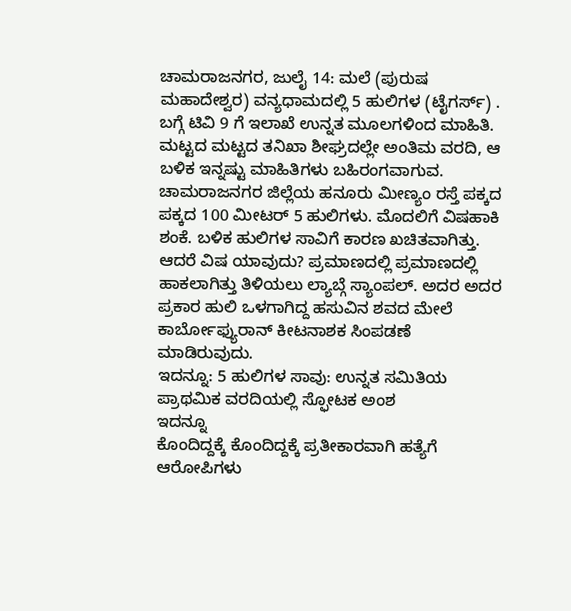ಚಾಮರಾಜನಗರ, ಜುಲೈ 14: ಮಲೆ (ಪುರುಷ ಮಹಾದೇಶ್ವರ) ವನ್ಯಧಾಮದಲ್ಲಿ 5 ಹುಲಿಗಳ (ಟೈಗರ್ಸ್) . ಬಗ್ಗೆ ಟಿವಿ 9 ಗೆ ಇಲಾಖೆ ಉನ್ನತ ಮೂಲಗಳಿಂದ ಮಾಹಿತಿ. ಮಟ್ಟದ ಮಟ್ಟದ ತನಿಖಾ ಶೀಘ್ರದಲ್ಲೇ ಅಂತಿಮ ವರದಿ, ಆ ಬಳಿಕ ಇನ್ನಷ್ಟು ಮಾಹಿತಿಗಳು ಬಹಿರಂಗವಾಗುವ.
ಚಾಮರಾಜನಗರ ಜಿಲ್ಲೆಯ ಹನೂರು ಮೀಣ್ಯಂ ರಸ್ತೆ ಪಕ್ಕದ ಪಕ್ಕದ 100 ಮೀಟರ್ 5 ಹುಲಿಗಳು. ಮೊದಲಿಗೆ ವಿಷಹಾಕಿ ಶಂಕೆ. ಬಳಿಕ ಹುಲಿಗಳ ಸಾವಿಗೆ ಕಾರಣ ಖಚಿತವಾಗಿತ್ತು. ಆದರೆ ವಿಷ ಯಾವುದು? ಪ್ರಮಾಣದಲ್ಲಿ ಪ್ರಮಾಣದಲ್ಲಿ ಹಾಕಲಾಗಿತ್ತು ತಿಳಿಯಲು ಲ್ಯಾಬ್ಗೆ ಸ್ಯಾಂಪಲ್. ಅದರ ಅದರ ಪ್ರಕಾರ ಹುಲಿ ಒಳಗಾಗಿದ್ದ ಹಸುವಿನ ಶವದ ಮೇಲೆ ಕಾರ್ಬೋಫ್ಯುರಾನ್ ಕೀಟನಾಶಕ ಸಿಂಪಡಣೆ ಮಾಡಿರುವುದು.
ಇದನ್ನೂ: 5 ಹುಲಿಗಳ ಸಾವು: ಉನ್ನತ ಸಮಿತಿಯ ಪ್ರಾಥಮಿಕ ವರದಿಯಲ್ಲಿ ಸ್ಫೋಟಕ ಅಂಶ
ಇದನ್ನೂ
ಕೊಂದಿದ್ದಕ್ಕೆ ಕೊಂದಿದ್ದಕ್ಕೆ ಪ್ರತೀಕಾರವಾಗಿ ಹತ್ಯೆಗೆ ಆರೋಪಿಗಳು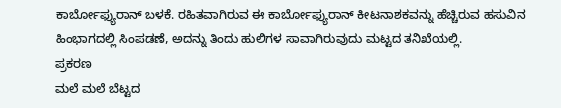ಕಾರ್ಬೋಫ್ಯುರಾನ್ ಬಳಕೆ. ರಹಿತವಾಗಿರುವ ಈ ಕಾರ್ಬೋಫ್ಯುರಾನ್ ಕೀಟನಾಶಕವನ್ನು ಹೆಚ್ಚಿರುವ ಹಸುವಿನ ಹಿಂಭಾಗದಲ್ಲಿ ಸಿಂಪಡಣೆ, ಅದನ್ನು ತಿಂದು ಹುಲಿಗಳ ಸಾವಾಗಿರುವುದು ಮಟ್ಟದ ತನಿಖೆಯಲ್ಲಿ.
ಪ್ರಕರಣ
ಮಲೆ ಮಲೆ ಬೆಟ್ಟದ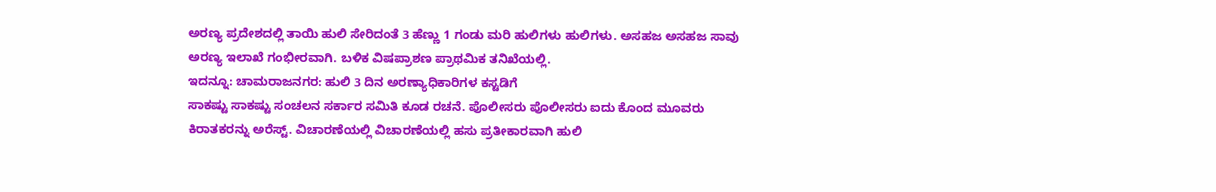ಅರಣ್ಯ ಪ್ರದೇಶದಲ್ಲಿ ತಾಯಿ ಹುಲಿ ಸೇರಿದಂತೆ 3 ಹೆಣ್ಣು 1 ಗಂಡು ಮರಿ ಹುಲಿಗಳು ಹುಲಿಗಳು. ಅಸಹಜ ಅಸಹಜ ಸಾವು ಅರಣ್ಯ ಇಲಾಖೆ ಗಂಭೀರವಾಗಿ. ಬಳಿಕ ವಿಷಪ್ರಾಶಣ ಪ್ರಾಥಮಿಕ ತನಿಖೆಯಲ್ಲಿ.
ಇದನ್ನೂ: ಚಾಮರಾಜನಗರ: ಹುಲಿ 3 ದಿನ ಅರಣ್ಯಾಧಿಕಾರಿಗಳ ಕಸ್ಟಡಿಗೆ
ಸಾಕಷ್ಟು ಸಾಕಷ್ಟು ಸಂಚಲನ ಸರ್ಕಾರ ಸಮಿತಿ ಕೂಡ ರಚನೆ. ಪೊಲೀಸರು ಪೊಲೀಸರು ಐದು ಕೊಂದ ಮೂವರು ಕಿರಾತಕರನ್ನು ಅರೆಸ್ಟ್. ವಿಚಾರಣೆಯಲ್ಲಿ ವಿಚಾರಣೆಯಲ್ಲಿ ಹಸು ಪ್ರತೀಕಾರವಾಗಿ ಹುಲಿ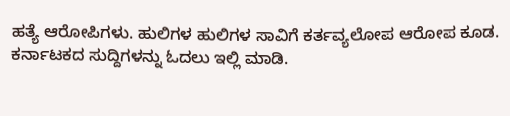ಹತ್ಯೆ ಆರೋಪಿಗಳು. ಹುಲಿಗಳ ಹುಲಿಗಳ ಸಾವಿಗೆ ಕರ್ತವ್ಯಲೋಪ ಆರೋಪ ಕೂಡ.
ಕರ್ನಾಟಕದ ಸುದ್ದಿಗಳನ್ನು ಓದಲು ಇಲ್ಲಿ ಮಾಡಿ.